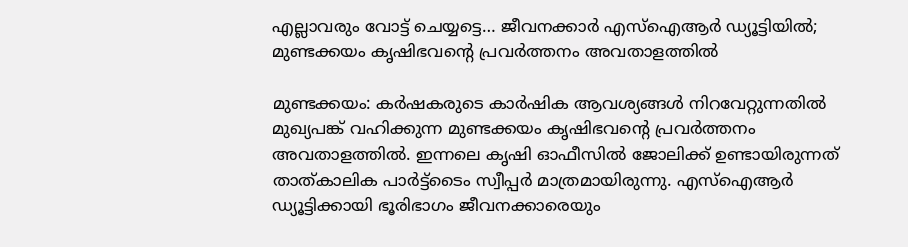എല്ലാവരും വോട്ട് ചെയ്യട്ടെ… ജീവനക്കാർ എസ്ഐആർ ഡ്യൂട്ടിയിൽ; മുണ്ടക്കയം കൃഷിഭവന്‍റെ പ്രവർത്തനം അവതാളത്തിൽ

മുണ്ടക്കയം: കർഷകരുടെ കാർഷിക ആവശ്യങ്ങൾ നിറവേറ്റുന്നതിൽ മുഖ്യപങ്ക് വഹിക്കുന്ന മുണ്ടക്കയം കൃഷിഭവന്‍റെ പ്രവർത്തനം അവതാളത്തിൽ. ഇന്നലെ കൃഷി ഓഫീസിൽ ജോലിക്ക് ഉണ്ടായിരുന്നത് താത്കാലിക പാർട്ട്‌ടൈം സ്വീപ്പർ മാത്രമായിരുന്നു. എസ്ഐആർ ഡ്യൂട്ടിക്കായി ഭൂരിഭാഗം ജീവനക്കാരെയും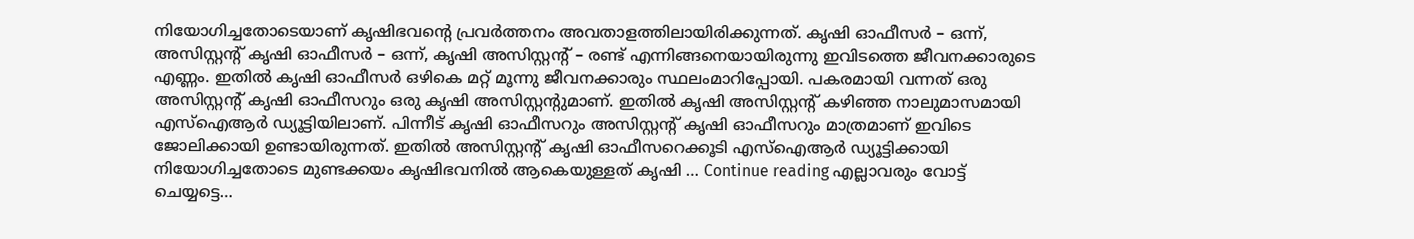നിയോഗിച്ചതോടെയാണ് കൃഷിഭവന്‍റെ പ്രവർത്തനം അവതാളത്തിലായിരിക്കുന്നത്. കൃഷി ഓഫീസർ – ഒന്ന്, അസിസ്റ്റന്‍റ് കൃഷി ഓഫീസർ – ഒന്ന്, കൃഷി അസിസ്റ്റന്‍റ് – രണ്ട് എന്നിങ്ങനെയായിരുന്നു ഇവിടത്തെ ജീവനക്കാരുടെ എണ്ണം. ഇതിൽ കൃഷി ഓഫീസർ ഒഴികെ മറ്റ് മൂന്നു ജീവനക്കാരും സ്ഥലംമാറിപ്പോയി. പകരമായി വന്നത് ഒരു അസിസ്റ്റന്‍റ് കൃഷി ഓഫീസറും ഒരു കൃഷി അസിസ്റ്റന്‍റുമാണ്. ഇതിൽ കൃഷി അസിസ്റ്റന്‍റ് കഴിഞ്ഞ നാലുമാസമായി എസ്ഐആർ ഡ്യൂട്ടിയിലാണ്. പിന്നീട് കൃഷി ഓഫീസറും അസിസ്റ്റന്‍റ് കൃഷി ഓഫീസറും മാത്രമാണ് ഇവിടെ ജോലിക്കായി ഉണ്ടായിരുന്നത്. ഇതിൽ അസിസ്റ്റന്‍റ് കൃഷി ഓഫീസറെക്കൂടി എസ്ഐആർ ഡ്യൂട്ടിക്കായി നിയോഗിച്ചതോടെ മുണ്ടക്കയം കൃഷിഭവനിൽ ആകെയുള്ളത് കൃഷി … Continue reading എല്ലാവരും വോട്ട് ചെയ്യട്ടെ…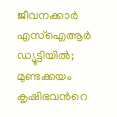ജീവനക്കാർ എസ്ഐആർ ഡ്യൂട്ടിയിൽ; മുണ്ടക്കയം കൃഷിഭവന്‍റെ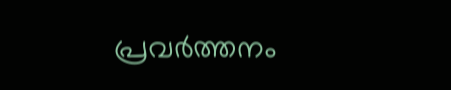പ്രവർത്തനം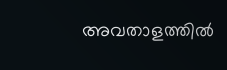അവതാളത്തിൽ